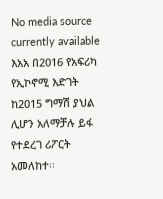No media source currently available
እአአ በ2016 የአፍሪካ የኢኮኖሚ እድገት ከ2015 ግማሽ ያህል ሊሆን አለማቻሉ ይፋ የተደረገ ሪፖርት አመለከተ፡፡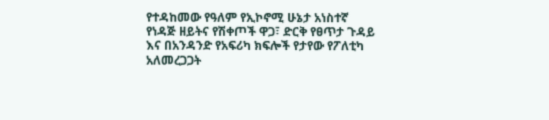የተዳከመው የዓለም የኢኮኖሚ ሁኔታ አነስተኛ የነዳጅ ዘይትና የሽቀጦች ዋጋ፣ ድርቅ የፀጥታ ጉዳይ እና በአንዳንድ የአፍሪካ ክፍሎች የታየው የፖለቲካ አለመረጋጋት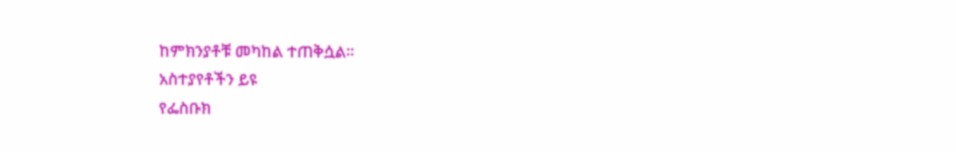ከምክንያቶቹ መካከል ተጠቅሷል፡፡
አስተያየቶችን ይዩ
የፌስቡክ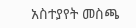አስተያየት መስጫ